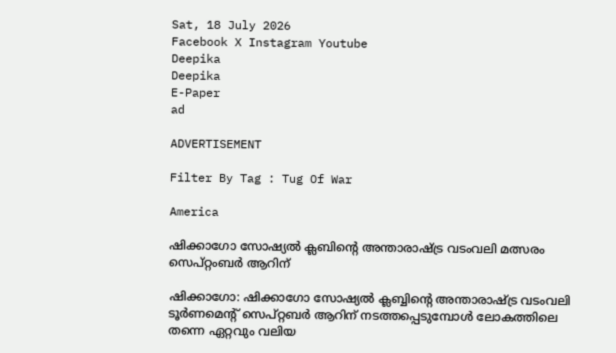Sat, 18 July 2026
Facebook X Instagram Youtube
Deepika
Deepika
E-Paper
ad

ADVERTISEMENT

Filter By Tag : Tug Of War

America

ഷിക്കാഗോ സോഷ്യൽ ക്ലബിന്‍റെ അന്താരാഷ്‌ട്ര വടംവലി മത്സരം സെപ്റ്റംബർ ആറിന്

ഷിക്കാഗോ: ഷിക്കാഗോ സോഷ്യൽ ക്ലബ്ബിന്‍റെ അന്താരാഷ്‌ട്ര വടംവലി ടൂർണമെന്‍റ് സെപ്റ്റബർ ആറിന് നടത്തപ്പെടുമ്പോൾ ലോകത്തിലെ തന്നെ ഏറ്റവും വലിയ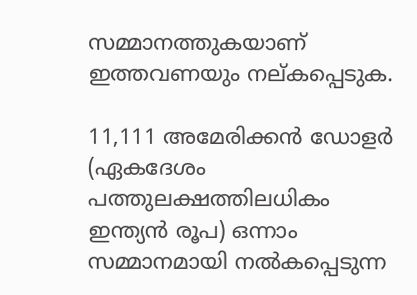സമ്മാനത്തുകയാണ് ഇത്തവണയും നല്കപ്പെടുക.

11,111 അമേരിക്കൻ ഡോളർ (ഏകദേശം പത്തുലക്ഷത്തിലധികം ഇന്ത്യൻ രൂപ) ഒന്നാം സമ്മാനമായി നൽകപ്പെടുന്ന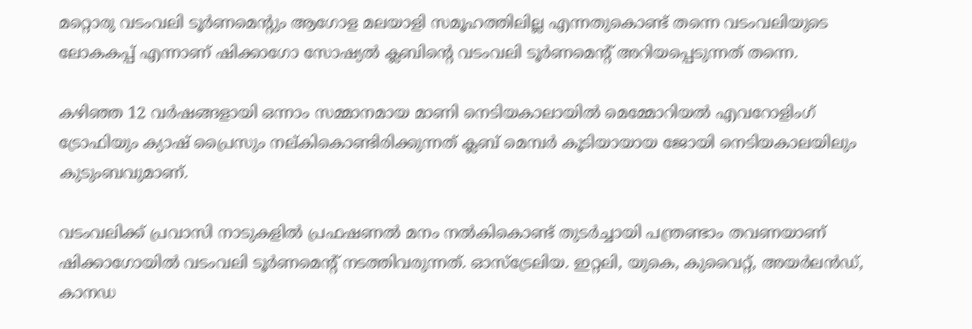മറ്റൊരു വടംവലി ടൂർണമെന്‍റും ആഗോള മലയാളി സമൂഹത്തിലില്ല എന്നതുകൊണ്ട് തന്നെ വടംവലിയുടെ ലോകകപ്പ് എന്നാണ് ഷിക്കാഗോ സോഷ്യൽ ക്ലബിന്‍റെ വടംവലി ടൂർണമെന്‍റ് അറിയപ്പെടുന്നത് തന്നെ.

കഴിഞ്ഞ 12 വർഷങ്ങളായി ഒന്നാം സമ്മാനമായ മാണി നെടിയകാലായിൽ മെമ്മോറിയൽ എവറോളിംഗ് ട്രോഫിയും ക്യാഷ് പ്രൈസും നല്കികൊണ്ടിരിക്കുന്നത് ക്ലബ് മെമ്പർ കൂടിയായായ ജോയി നെടിയകാലയിലും കുടുംബവുമാണ്.

വടംവലിക്ക് പ്രവാസി നാടുകളിൽ പ്രഫഷണൽ മനം നൽകികൊണ്ട് തുടർച്ചായി പന്ത്രണ്ടാം തവണയാണ് ഷിക്കാഗോയിൽ വടംവലി ടൂർണമെന്‍റ് നടത്തിവരുന്നത്. ഓസ്‌ട്രേലിയ. ഇറ്റലി, യുകെ, കുവൈറ്റ്, അയർലൻഡ്, കാനഡ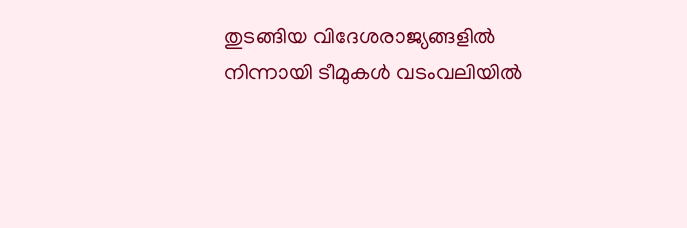തുടങ്ങിയ വിദേശരാജ്യങ്ങളിൽ നിന്നായി ടീമുകൾ വ‌ടംവലിയിൽ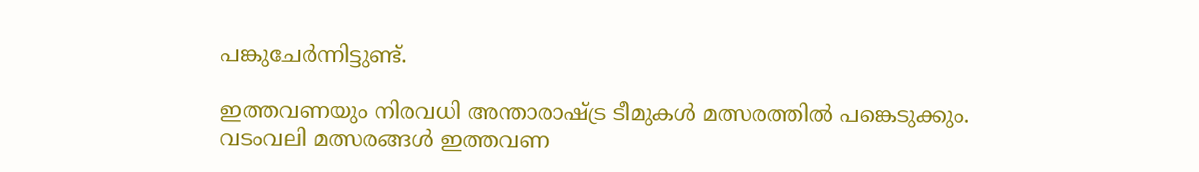പങ്കുചേർന്നിട്ടുണ്ട്.

ഇത്തവണയും നിരവധി അന്താരാഷ്‌ട്ര ടീമുകൾ മത്സരത്തിൽ പങ്കെടുക്കും. വടംവലി മത്സരങ്ങൾ ഇത്തവണ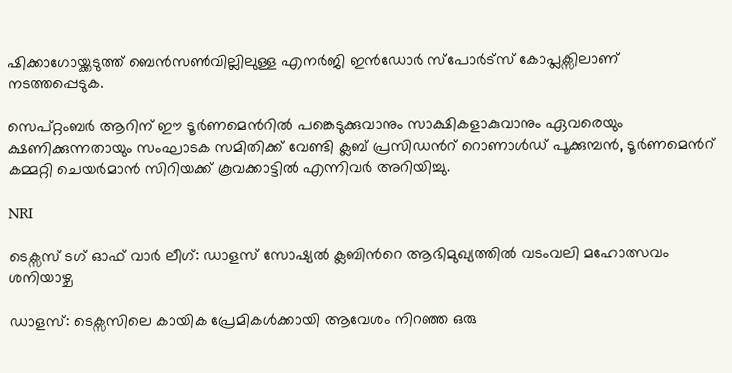ഷിക്കാഗോയ്ക്കടുത്ത് ബെൻസൺവില്ലിലുള്ള എനർജി ഇൻഡോർ സ്പോർട്സ് കോപ്ലക്സിലാണ് നടത്തപ്പെടുക.

സെപ്റ്റംബർ ആറിന് ഈ ടൂർണമെന്‍റിൽ പങ്കെടുക്കുവാനും സാക്ഷികളാകുവാനും ഏവരെയും ക്ഷണിക്കുന്നതായും സംഘാടക സമിതിക്ക് വേണ്ടി ക്ലബ് പ്രസിഡന്‍റ് റൊണാൾഡ് പൂക്കുമ്പൻ, ടൂർണമെന്‍റ് കമ്മറ്റി ചെയർമാൻ സിറിയക്ക് കൂവക്കാട്ടിൽ എന്നിവർ അറിയിച്ചു.

NRI

ടെക്സസ് ടഗ് ഓഫ് വാർ ലീഗ്: ഡാളസ് സോഷ്യൽ ക്ലബിന്‍റെ ആഭിമുഖ്യത്തിൽ വടംവലി മഹോത്സവം ശനിയാഴ്ച

ഡാളസ്: ടെക്സസിലെ കായിക പ്രേമികൾക്കായി ആവേശം നിറഞ്ഞ ഒരു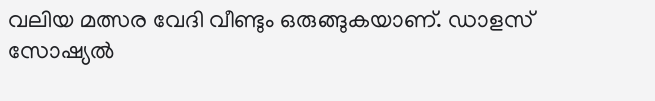വലിയ മത്സര വേദി വീണ്ടും ഒരുങ്ങുകയാണ്. ഡാളസ് സോഷ്യൽ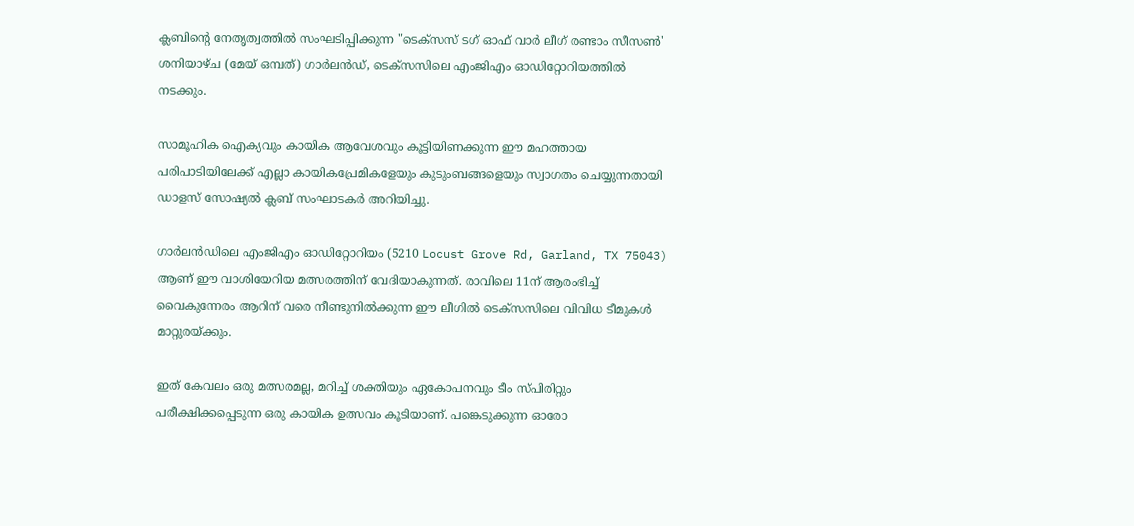ക്ലബിന്‍റെ നേതൃത്വത്തിൽ സംഘടിപ്പിക്കുന്ന "ടെക്സസ് ടഗ് ഓഫ് വാർ ലീഗ് രണ്ടാം സീസൺ' ശനിയാഴ്ച (മേയ് ഒമ്പത്) ഗാർലൻഡ്, ടെക്സസിലെ എംജിഎം ഓഡിറ്റോറിയത്തിൽ നടക്കും.

സാമൂഹിക ഐക്യവും കായിക ആവേശവും കൂട്ടിയിണക്കുന്ന ഈ മഹത്തായ പരിപാടിയിലേക്ക് എല്ലാ കായികപ്രേമികളേയും കുടുംബങ്ങളെയും സ്വാഗതം ചെയ്യുന്നതായി ഡാളസ് സോഷ്യൽ ക്ലബ് സംഘാടകർ അറിയിച്ചു.

ഗാർലൻഡിലെ എംജിഎം ഓഡിറ്റോറിയം (5210 Locust Grove Rd, Garland, TX 75043) ആണ് ഈ വാശിയേറിയ മത്സരത്തിന് വേദിയാകുന്നത്. രാവിലെ 11ന് ആരംഭിച്ച് വൈകുന്നേരം ആറിന് വരെ നീണ്ടുനിൽക്കുന്ന ഈ ലീഗിൽ ടെക്സസിലെ വിവിധ ടീമുകൾ മാറ്റുരയ്ക്കും.

ഇത് കേവലം ഒരു മത്സരമല്ല, മറിച്ച് ശക്തിയും ഏകോപനവും ടീം സ്പിരിറ്റും പരീക്ഷിക്കപ്പെടുന്ന ഒരു കായിക ഉത്സവം കൂടിയാണ്. പങ്കെടുക്കുന്ന ഓരോ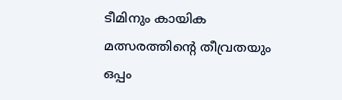ടീമിനും കായിക മത്സരത്തിന്‍റെ തീവ്രതയും ഒപ്പം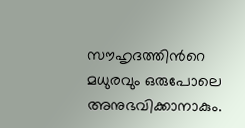സൗഹൃദത്തിന്‍റെ മധുരവും ഒരുപോലെ അനുഭവിക്കാനാകും.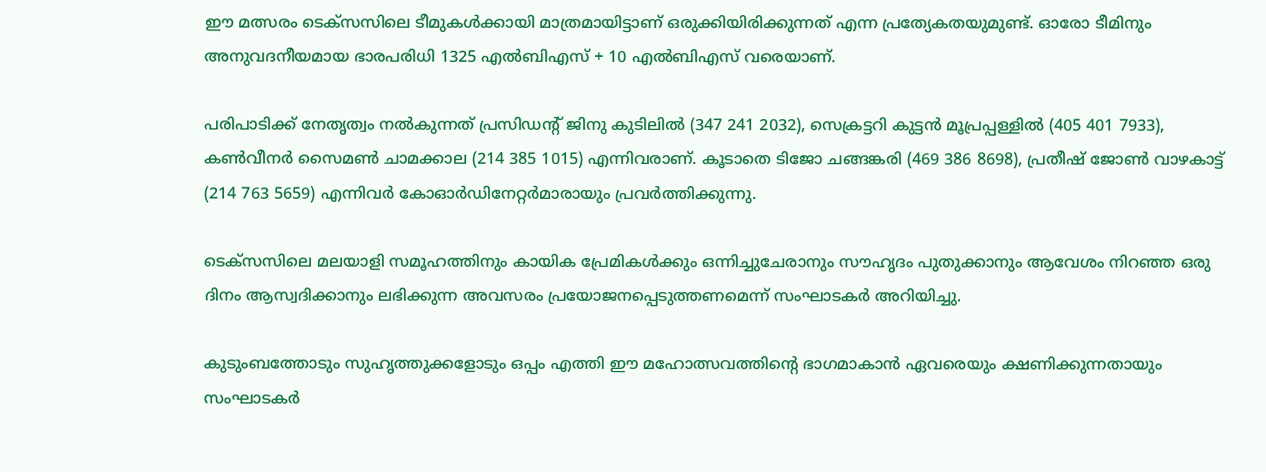ഈ മത്സരം ടെക്സസിലെ ടീമുകൾക്കായി മാത്രമായിട്ടാണ് ഒരുക്കിയിരിക്കുന്നത് എന്ന പ്രത്യേകതയുമുണ്ട്. ഓരോ ടീമിനും അനുവദനീയമായ ഭാരപരിധി 1325 എൽബിഎസ് + 10 എൽബിഎസ് വരെയാണ്.

പരിപാടിക്ക് നേതൃത്വം നൽകുന്നത് പ്രസിഡന്‍റ് ജിനു കുടിലിൽ (347 241 2032), സെക്രട്ടറി കുട്ടൻ മൂപ്രപ്പള്ളിൽ (405 401 7933), കൺവീനർ സൈമൺ ചാമക്കാല (214 385 1015) എന്നിവരാണ്. കൂടാതെ ടിജോ ചങ്ങങ്കരി (469 386 8698), പ്രതീഷ് ജോൺ വാഴകാട്ട് (214 763 5659) എന്നിവർ കോഓർഡിനേറ്റർമാരായും പ്രവർത്തിക്കുന്നു.

ടെക്സസിലെ മലയാളി സമൂഹത്തിനും കായിക പ്രേമികൾക്കും ഒന്നിച്ചുചേരാനും സൗഹൃദം പുതുക്കാനും ആവേശം നിറഞ്ഞ ഒരു ദിനം ആസ്വദിക്കാനും ലഭിക്കുന്ന അവസരം പ്രയോജനപ്പെടുത്തണമെന്ന് സംഘാടകർ അറിയിച്ചു.

കുടുംബത്തോടും സുഹൃത്തുക്കളോടും ഒപ്പം എത്തി ഈ മഹോത്സവത്തിന്‍റെ ഭാഗമാകാൻ ഏവരെയും ക്ഷണിക്കുന്നതായും സംഘാടകർ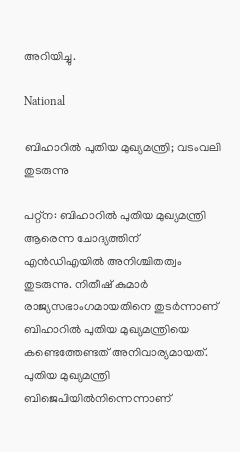അറിയിച്ചു.

National

ബിഹാറിൽ പുതിയ മുഖ്യമന്ത്രി; വടംവലി തുടരുന്നു

പറ്റ്ന: ബിഹാറിൽ പുതിയ മുഖ്യമന്ത്രി ആരെന്ന ചോദ്യത്തിന് എൻഡിഎയിൽ അനിശ്ചിതത്വം തുടരുന്നു. നിതീഷ് കുമാർ രാജ്യസഭാംഗമായതിനെ തുടർന്നാണ് ബിഹാറിൽ പുതിയ മുഖ്യമന്ത്രിയെ കണ്ടെത്തേണ്ടത് അനിവാര്യമായത്. പുതിയ മുഖ്യമന്ത്രി ബിജെപിയിൽനിന്നെന്നാണ്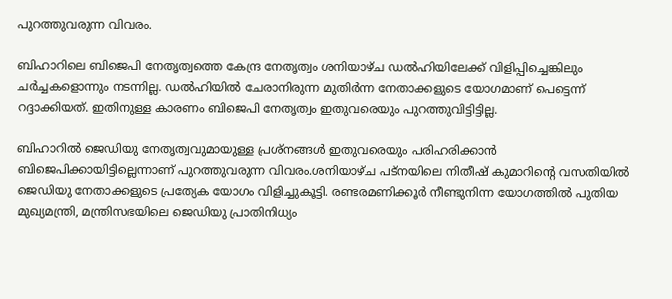പുറത്തുവരുന്ന വിവരം.

ബിഹാറിലെ ബിജെപി നേതൃത്വത്തെ കേന്ദ്ര നേതൃത്വം ശനിയാഴ്ച ഡൽഹിയിലേക്ക് വിളിപ്പിച്ചെങ്കിലും ചർച്ചകളൊന്നും നടന്നില്ല. ഡൽഹിയിൽ ചേരാനിരുന്ന മുതിർന്ന നേതാക്കളുടെ യോഗമാണ് പെട്ടെന്ന് റദ്ദാക്കിയത്. ഇതിനുള്ള കാരണം ബിജെപി നേതൃത്വം ഇതുവരെയും പുറത്തുവിട്ടിട്ടില്ല.

ബിഹാറിൽ ജെഡിയു നേതൃത്വവുമായുള്ള പ്രശ്നങ്ങൾ ഇതുവരെയും പരിഹരിക്കാൻ ബിജെപിക്കായിട്ടില്ലെന്നാണ് പുറത്തുവരുന്ന വിവരം.ശനിയാഴ്ച പട്നയിലെ നിതീഷ് കുമാറിന്‍റെ വസതിയിൽ ജെഡിയു നേതാക്കളുടെ പ്രത്യേക യോഗം വിളിച്ചുകൂട്ടി. രണ്ടരമണിക്കൂർ നീണ്ടുനിന്ന യോഗത്തിൽ പുതിയ മുഖ്യമന്ത്രി, മന്ത്രിസഭയിലെ ജെഡിയു പ്രാതിനിധ്യം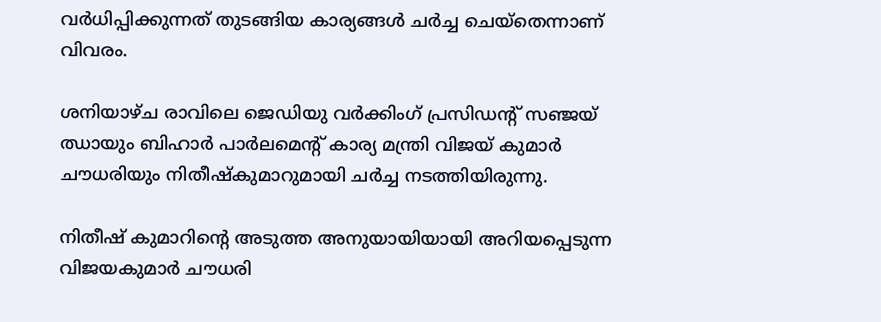വർധിപ്പിക്കുന്നത് തുടങ്ങിയ കാര്യങ്ങൾ ചർച്ച ചെയ്തെന്നാണ് വിവരം.

ശനിയാഴ്ച രാവിലെ ജെഡിയു വർക്കിംഗ് പ്രസിഡന്‍റ് സഞ്ജയ് ഝായും ബിഹാർ പാർലമെന്‍റ് കാര്യ മന്ത്രി വിജയ് കുമാർ ചൗധരിയും നിതീഷ്കുമാറുമായി ചർച്ച നടത്തിയിരുന്നു.

നിതീഷ് കുമാറിന്‍റെ അടുത്ത അനുയായിയായി അറിയപ്പെടുന്ന വിജയകുമാർ ചൗധരി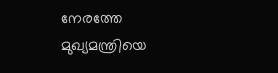നേരത്തേ മുഖ്യമന്ത്രിയെ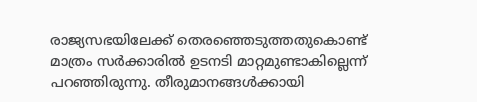രാജ്യസഭയിലേക്ക് തെരഞ്ഞെടുത്തതുകൊണ്ട് മാത്രം സർക്കാരിൽ ഉടനടി മാറ്റമുണ്ടാകില്ലെന്ന് പറഞ്ഞിരുന്നു. തീരുമാനങ്ങൾക്കായി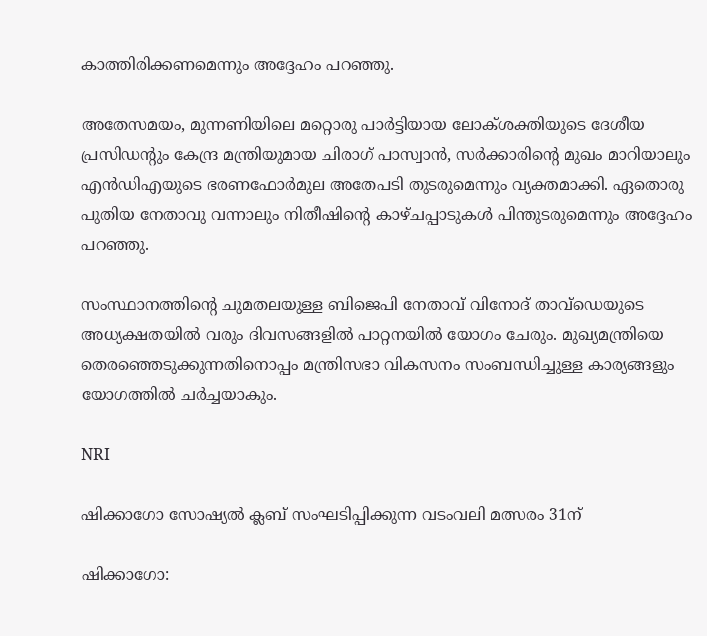കാത്തിരിക്കണമെന്നും അദ്ദേഹം പറഞ്ഞു.

അതേസമയം, മുന്നണിയിലെ മറ്റൊരു പാർട്ടിയായ ലോക്ശക്തിയുടെ ദേശീയ പ്രസിഡന്‍റും കേന്ദ്ര മന്ത്രിയുമായ ചിരാഗ് പാസ്വാൻ, സർക്കാരിന്‍റെ മുഖം മാറിയാലും എൻഡിഎയുടെ ഭരണഫോർമുല അതേപടി തുടരുമെന്നും വ്യക്തമാക്കി. ഏതൊരു പുതിയ നേതാവു വന്നാലും നിതീഷിന്‍റെ കാഴ്ചപ്പാടുകൾ പിന്തുടരുമെന്നും അദ്ദേഹം പറഞ്ഞു.

സംസ്ഥാനത്തിന്‍റെ ചുമതലയുള്ള ബിജെപി നേതാവ് വിനോദ് താവ്ഡെയുടെ അധ്യക്ഷതയിൽ വരും ദിവസങ്ങളിൽ പാറ്റനയിൽ യോഗം ചേരും. മുഖ്യമന്ത്രിയെ തെരഞ്ഞെടുക്കുന്നതിനൊപ്പം മന്ത്രിസഭാ വികസനം സംബന്ധിച്ചുള്ള കാര്യങ്ങളും യോഗത്തിൽ ചർച്ചയാകും.

NRI

ഷിക്കാഗോ സോഷ്യൽ ക്ലബ് സംഘടിപ്പിക്കുന്ന വടംവലി മത്സരം 31ന്

ഷിക്കാഗോ: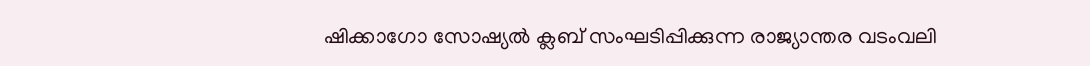ഷിക്കാഗോ സോഷ്യൽ ക്ലബ് സംഘടിപ്പിക്കുന്ന രാജ്യാന്തര വടംവലി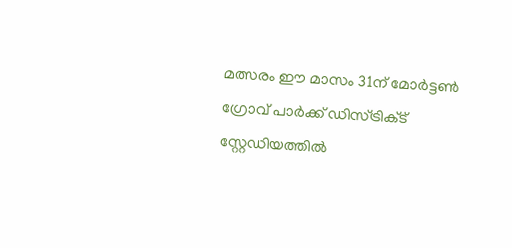മത്സരം ഈ മാസം 31ന് മോർട്ടൺ ഗ്രോവ് പാർക്ക് ഡിസ്ട്രിക്‌ട് സ്റ്റേഡിയത്തിൽ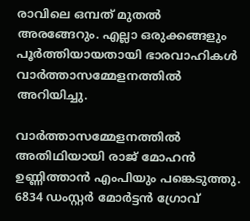രാവിലെ ഒമ്പത് മുതൽ അരങ്ങേറും. എല്ലാ ഒരുക്കങ്ങളും പൂർത്തിയായതായി ഭാരവാഹികൾ വാർത്താസമ്മേളനത്തിൽ അറിയിച്ചു.

വാർത്താസമ്മേളനത്തിൽ അതിഥിയായി രാജ് മോഹൻ ഉണ്ണിത്താൻ എംപിയും പങ്കെടുത്തു. 6834 ഡംസ്റ്റർ മോർട്ടൻ ഗ്രോവ്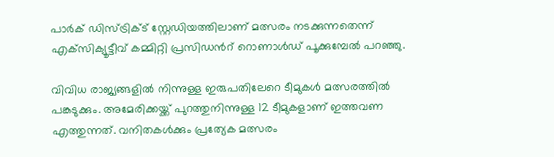പാർക് ഡിസ്ട്രിക്ട് സ്റ്റേഡിയത്തിലാണ് മത്സരം നടക്കുന്നതെന്ന് എക്‌സിക്യൂട്ടീവ് കമ്മിറ്റി പ്രസിഡന്‍റ് റൊണാൾഡ് പൂക്കുമ്പേൽ പറഞ്ഞു.

വിവിധ രാജ്യങ്ങളിൽ നിന്നുള്ള ഇരുപതിലേറെ ടീമുകൾ മത്സരത്തിൽ പങ്കടുക്കും. അമേരിക്കയ്ക്ക് പുറത്തുനിന്നുള്ള 12 ടീമുകളാണ് ഇത്തവണ എത്തുന്നത്. വനിതകൾക്കും പ്രത്യേക മത്സരം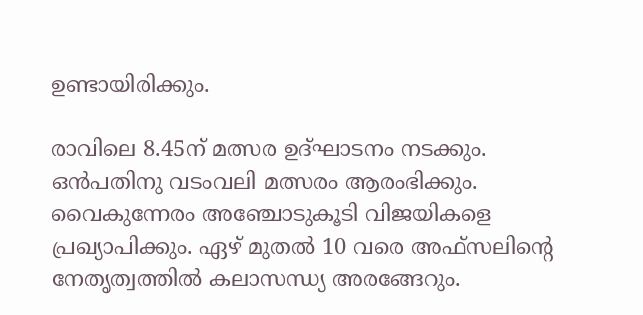ഉണ്ടായിരിക്കും.

രാവിലെ 8.45ന് മത്സര ഉദ്ഘാടനം നടക്കും. ഒൻപതിനു വടംവലി മത്സരം ആരംഭിക്കും. വൈകുന്നേരം അഞ്ചോടുകൂടി വിജയികളെ പ്രഖ്യാപിക്കും. ഏഴ് മുതൽ 10 വരെ അഫ്‌സലിന്‍റെ നേതൃത്വത്തിൽ കലാസന്ധ്യ അരങ്ങേറും.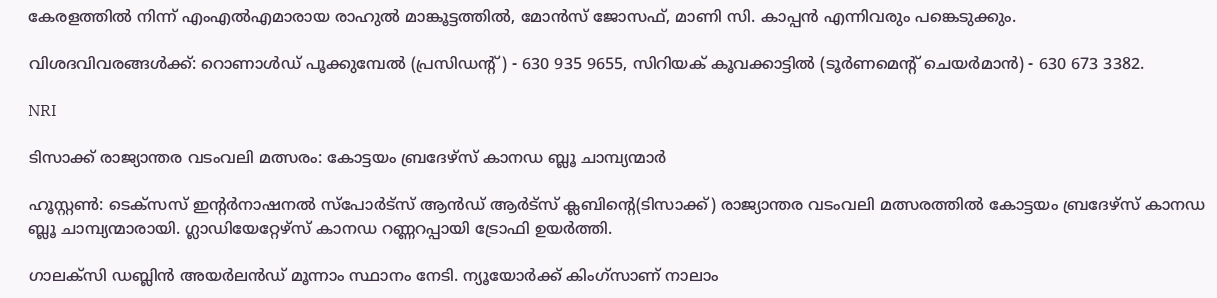കേരളത്തിൽ നിന്ന് എംഎൽഎമാരായ രാഹുൽ മാങ്കൂട്ടത്തിൽ, മോൻസ് ജോസഫ്, മാണി സി. കാപ്പൻ എന്നിവരും പങ്കെടുക്കും.

വിശദവിവരങ്ങൾക്ക്: റൊണാൾഡ് പൂക്കുമ്പേൽ (പ്രസിഡന്‍റ്) - 630 935 9655, സിറിയക് കൂവക്കാട്ടിൽ (ടൂർണമെന്‍റ് ചെയർമാൻ) - 630 673 3382.

NRI

ടിസാക്ക് രാജ്യാന്തര വടംവലി മത്സരം: കോട്ടയം ബ്രദേഴ്സ് കാനഡ ബ്ലൂ ചാമ്പ്യന്മാർ

ഹൂസ്റ്റണ്‍: ടെക്‌സസ് ഇന്‍റര്‍നാഷനല്‍ സ്‌പോര്‍ട്‌സ് ആൻഡ് ആര്‍ട്‌സ് ക്ലബിന്‍റെ(ടിസാക്ക്) രാജ്യാന്തര വടംവലി മത്സരത്തില്‍ കോട്ടയം ബ്രദേഴ്സ് കാനഡ ബ്ലൂ ചാമ്പ്യന്മാരായി. ഗ്ലാഡിയേറ്റേഴ്‌സ് കാനഡ റണ്ണറപ്പായി ട്രോഫി ഉയര്‍ത്തി.

ഗാലക്‌സി ഡബ്ലിന്‍ അയര്‍ലന്‍ഡ് മൂന്നാം സ്ഥാനം നേടി. ന്യൂയോര്‍ക്ക് കിംഗ്സാണ് നാലാം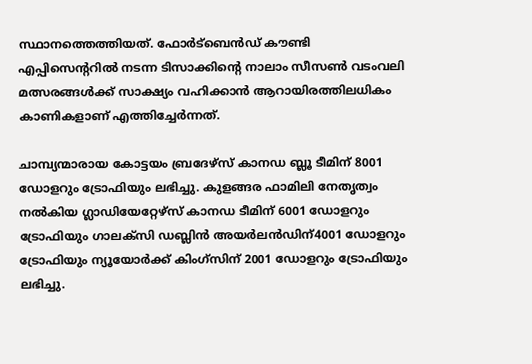സ്ഥാനത്തെത്തിയത്. ഫോര്‍ട്‌ബെന്‍ഡ് കൗണ്ടി എപ്പിസെന്‍ററിൽ നടന്ന ടിസാക്കിന്‍റെ നാലാം സീസണ്‍ വടംവലി മത്സരങ്ങൾക്ക് സാക്ഷ്യം വഹിക്കാൻ ആറായിരത്തിലധികം കാണികളാണ് എത്തിച്ചേർന്നത്.

ചാമ്പ്യന്മാരായ കോട്ടയം ബ്രദേഴ്‌സ് കാനഡ ബ്ലൂ ടീമിന് 8001 ഡോളറും ട്രോഫിയും ലഭിച്ചു. കുളങ്ങര ഫാമിലി നേതൃത്വം നൽകിയ ഗ്ലാഡിയേറ്റേഴ്സ് കാനഡ ടീമിന് 6001 ഡോളറും ട്രോഫിയും ഗാലക്‌സി ഡബ്ലിന്‍ അയര്‍ലന്‍ഡിന്4001 ഡോളറും ട്രോഫിയും ന്യൂയോര്‍ക്ക് കിംഗ്സിന് 2001 ഡോളറും ട്രോഫിയും ലഭിച്ചു.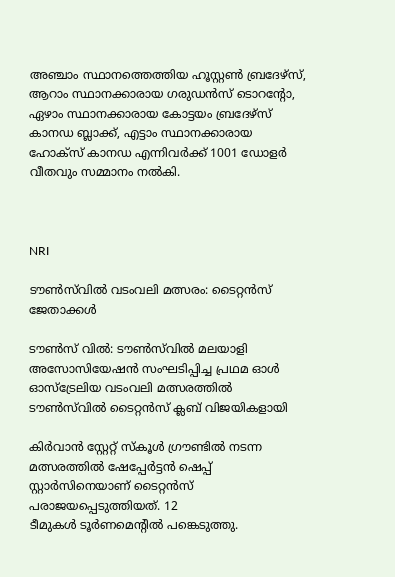അഞ്ചാം സ്ഥാനത്തെത്തിയ ഹൂസ്റ്റണ്‍ ബ്രദേഴ്‌സ്, ആറാം സ്ഥാനക്കാരായ ഗരുഡന്‍സ് ടൊറന്‍റോ, ഏഴാം സ്ഥാനക്കാരായ കോട്ടയം ബ്രദേഴ്‌സ് കാനഡ ബ്ലാക്ക്, എട്ടാം സ്ഥാനക്കാരായ ഹോക്‌സ് കാനഡ എന്നിവർക്ക് 1001 ഡോളർ വീതവും സമ്മാനം നൽകി.



NRI

ടൗൺസ്‌വിൽ വടംവലി മത്സരം: ടൈറ്റൻസ് ജേതാക്കൾ

ടൗൺസ് വിൽ: ടൗൺസ്‌വിൽ മലയാളി അസോസിയേഷൻ സംഘടിപ്പിച്ച പ്രഥമ ഓൾ ഓസ്ട്രേലിയ വടംവലി മത്സരത്തിൽ ടൗൺസ്‌വിൽ ടൈറ്റൻസ് ക്ലബ് വിജയികളായി

കിർവാൻ സ്റ്റേറ്റ് സ്കൂൾ ഗ്രൗണ്ടിൽ നടന്ന മത്സരത്തിൽ ഷേപ്പേർട്ടൻ ഷെപ്പ് സ്റ്റാർസിനെയാണ് ടൈറ്റൻസ് പരാജയപ്പെടുത്തിയത്. 12 ടീമുകൾ ‌ടൂർണമെന്‍റിൽ പങ്കെടുത്തു.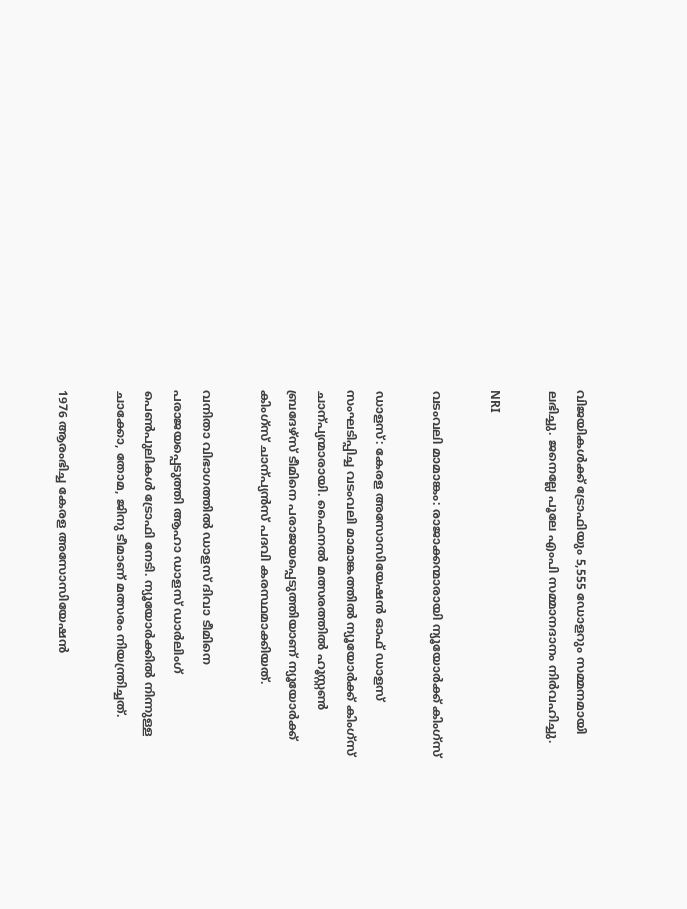വിജയികൾക്ക് ട്രോഫിയും 5,555 ഡോളറും സമ്മനമായി ലഭിച്ചു. ജനെല്ലേ പൂലേ എംപി സമ്മാനദാനം നിർവഹിച്ചു.

NRI

വടംവലി മാമാങ്കം: രാജാക്കന്മാരായി ന്യൂയോർക്ക് കിംഗ്സ്

ഡാളസ്: കേരള അസോസിയേഷൻ ഓഫ് ഡാളസ് സംഘടിപ്പിച്ച വടംവലി മാമാങ്കത്തിൽ ന്യൂയോർക്ക് കിംഗ്സ് ചാന്പ്യന്മാരായി. ഫൈനൽ മത്സരത്തിൽ ഹൂസ്റ്റൺ ബ്രദേഴ്സ് ടീമിനെ പരാജയപ്പെടുത്തിയാണ് ന്യൂയോർക്ക് കിംഗ്സ് ചാന്പ്യൻസ് പദവി കരസ്ഥമാക്കിയത്.

വനിതാ വിഭാഗത്തിൽ ഡാളസ് ദിവാ ടീമിനെ പരാജയപ്പെടുത്തി ആഹാ ഡാളസ് ഡാർലിംഗ് പെൺപുലികൾ ട്രോഫി നേടി. ന്യൂയോർക്കിൽ നിന്നുള്ള ചാക്കോ, തോമ, ജിനു ടീമാണ് മത്സരം നിയന്ത്രിച്ചത്.

1976 ആരംഭിച്ച കേരള അസോസിയേഷൻ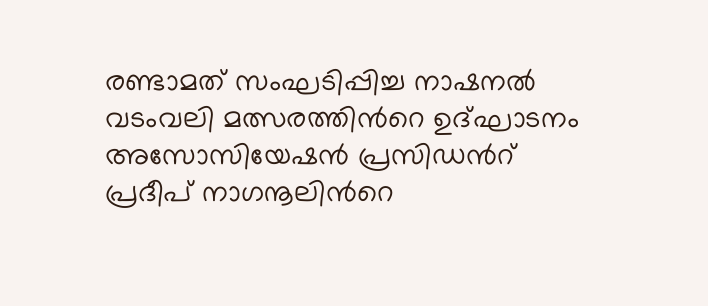രണ്ടാമത് സംഘടിപ്പിച്ച നാഷനൽ വടംവലി മത്സരത്തിന്‍റെ ഉദ്ഘാടനം അസോസിയേഷൻ പ്രസിഡന്‍റ് പ്രദീപ് നാഗനൂലിന്‍റെ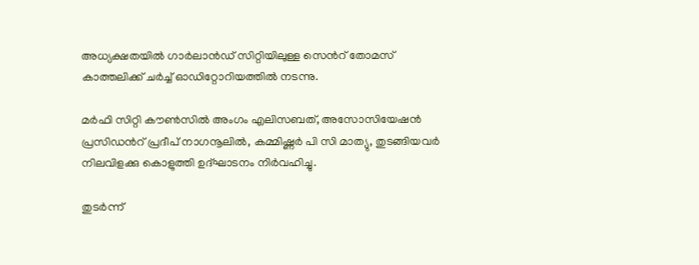അധ്യക്ഷതയിൽ ഗാർലാൻഡ് സിറ്റിയിലുള്ള സെന്‍റ് തോമസ് കാത്തലിക്ക് ചർച്ച് ഓഡിറ്റോറിയത്തിൽ നടന്നു.

മർഫി സിറ്റി കൗൺസിൽ അംഗം എലിസബത്, അസോസിയേഷൻ പ്രസിഡന്‍റ് പ്രദീപ് നാഗനൂലിൽ, കമ്മിഷ്ണർ പി സി മാത്യു, തുടങ്ങിയവർ നിലവിളക്കു കൊളുത്തി ഉദ്ഘാടനം നിർവഹിച്ചു.

തുടർന്ന്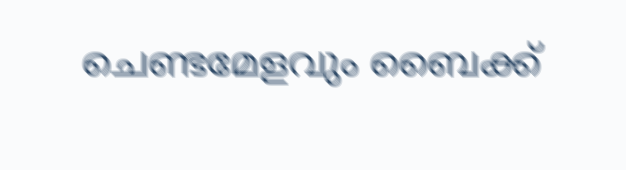ചെണ്ടമേളവും ബൈക്ക്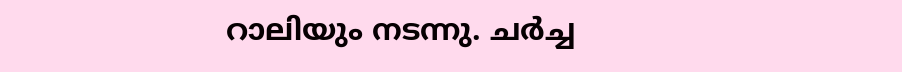റാലിയും നടന്നു. ചർച്ച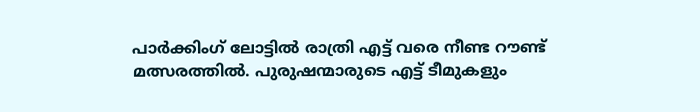പാർക്കിംഗ് ലോട്ടിൽ രാത്രി എട്ട് വരെ നീണ്ട റൗണ്ട് മത്സരത്തിൽ. പുരുഷന്മാരുടെ എട്ട് ടീമുകളും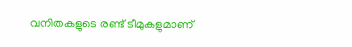വനിതകളുടെ രണ്ട് ടീമുകളുമാണ്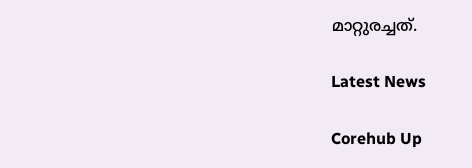മാറ്റുരച്ചത്.

Latest News

Corehub Up